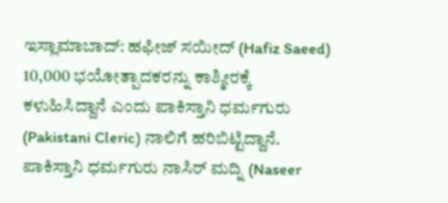ಇಸ್ಲಾಮಾಬಾದ್: ಹಫೀಜ್ ಸಯೀದ್ (Hafiz Saeed) 10,000 ಭಯೋತ್ಪಾದಕರನ್ನು ಕಾಶ್ಮೀರಕ್ಕೆ ಕಳುಹಿಸಿದ್ದಾನೆ ಎಂದು ಪಾಕಿಸ್ತಾನಿ ಧರ್ಮಗುರು (Pakistani Cleric) ನಾಲಿಗೆ ಹರಿಬಿಟ್ಟಿದ್ದಾನೆ.
ಪಾಕಿಸ್ತಾನಿ ಧರ್ಮಗುರು ನಾಸಿರ್ ಮದ್ನಿ (Naseer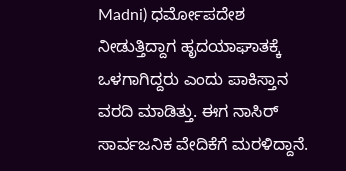Madni) ಧರ್ಮೋಪದೇಶ ನೀಡುತ್ತಿದ್ದಾಗ ಹೃದಯಾಘಾತಕ್ಕೆ ಒಳಗಾಗಿದ್ದರು ಎಂದು ಪಾಕಿಸ್ತಾನ ವರದಿ ಮಾಡಿತ್ತು. ಈಗ ನಾಸಿರ್ ಸಾರ್ವಜನಿಕ ವೇದಿಕೆಗೆ ಮರಳಿದ್ದಾನೆ.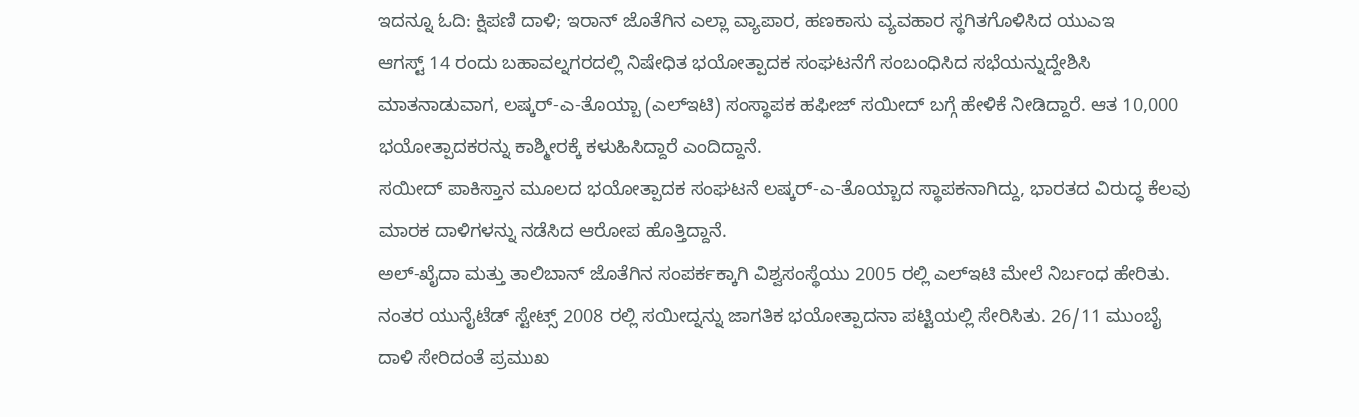ಇದನ್ನೂ ಓದಿ: ಕ್ಷಿಪಣಿ ದಾಳಿ; ಇರಾನ್ ಜೊತೆಗಿನ ಎಲ್ಲಾ ವ್ಯಾಪಾರ, ಹಣಕಾಸು ವ್ಯವಹಾರ ಸ್ಥಗಿತಗೊಳಿಸಿದ ಯುಎಇ
ಆಗಸ್ಟ್ 14 ರಂದು ಬಹಾವಲ್ನಗರದಲ್ಲಿ ನಿಷೇಧಿತ ಭಯೋತ್ಪಾದಕ ಸಂಘಟನೆಗೆ ಸಂಬಂಧಿಸಿದ ಸಭೆಯನ್ನುದ್ದೇಶಿಸಿ ಮಾತನಾಡುವಾಗ, ಲಷ್ಕರ್-ಎ-ತೊಯ್ಬಾ (ಎಲ್ಇಟಿ) ಸಂಸ್ಥಾಪಕ ಹಫೀಜ್ ಸಯೀದ್ ಬಗ್ಗೆ ಹೇಳಿಕೆ ನೀಡಿದ್ದಾರೆ. ಆತ 10,000 ಭಯೋತ್ಪಾದಕರನ್ನು ಕಾಶ್ಮೀರಕ್ಕೆ ಕಳುಹಿಸಿದ್ದಾರೆ ಎಂದಿದ್ದಾನೆ.
ಸಯೀದ್ ಪಾಕಿಸ್ತಾನ ಮೂಲದ ಭಯೋತ್ಪಾದಕ ಸಂಘಟನೆ ಲಷ್ಕರ್-ಎ-ತೊಯ್ಬಾದ ಸ್ಥಾಪಕನಾಗಿದ್ದು, ಭಾರತದ ವಿರುದ್ಧ ಕೆಲವು ಮಾರಕ ದಾಳಿಗಳನ್ನು ನಡೆಸಿದ ಆರೋಪ ಹೊತ್ತಿದ್ದಾನೆ.
ಅಲ್-ಖೈದಾ ಮತ್ತು ತಾಲಿಬಾನ್ ಜೊತೆಗಿನ ಸಂಪರ್ಕಕ್ಕಾಗಿ ವಿಶ್ವಸಂಸ್ಥೆಯು 2005 ರಲ್ಲಿ ಎಲ್ಇಟಿ ಮೇಲೆ ನಿರ್ಬಂಧ ಹೇರಿತು. ನಂತರ ಯುನೈಟೆಡ್ ಸ್ಟೇಟ್ಸ್ 2008 ರಲ್ಲಿ ಸಯೀದ್ನನ್ನು ಜಾಗತಿಕ ಭಯೋತ್ಪಾದನಾ ಪಟ್ಟಿಯಲ್ಲಿ ಸೇರಿಸಿತು. 26/11 ಮುಂಬೈ ದಾಳಿ ಸೇರಿದಂತೆ ಪ್ರಮುಖ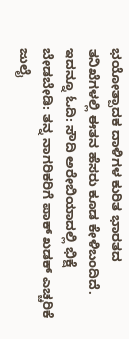ಭಯೋತ್ಪಾದಕ ದಾಳಿಗಳ ಕುರಿತ ಭಾರತದ ತನಿಖೆಗಳಲ್ಲಿ ಈತನ ಹೆಸರು ಕೂಡ ಕೇಳಿಬಂದಿದೆ. ಇದನ್ನೂ ಓದಿ: ಸೌದಿ ಅರೇಬಿಯಾದಲ್ಲಿ ಭಿಕ್ಷೆ ಬೇಡಬೇಡಿ: ತನ್ನ ನಾಗರಿಕರಿಗೆ ಪಾಕ್ ಖಡಕ್ ಎಚ್ಚರಿಕೆ
ಜುಲೈ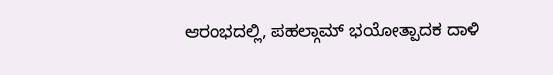ಆರಂಭದಲ್ಲಿ, ಪಹಲ್ಗಾಮ್ ಭಯೋತ್ಪಾದಕ ದಾಳಿ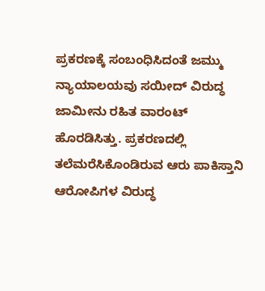ಪ್ರಕರಣಕ್ಕೆ ಸಂಬಂಧಿಸಿದಂತೆ ಜಮ್ಮು ನ್ಯಾಯಾಲಯವು ಸಯೀದ್ ವಿರುದ್ಧ ಜಾಮೀನು ರಹಿತ ವಾರಂಟ್ ಹೊರಡಿಸಿತ್ತು. ಪ್ರಕರಣದಲ್ಲಿ ತಲೆಮರೆಸಿಕೊಂಡಿರುವ ಆರು ಪಾಕಿಸ್ತಾನಿ ಆರೋಪಿಗಳ ವಿರುದ್ಧ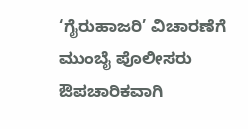‘ಗೈರುಹಾಜರಿ’ ವಿಚಾರಣೆಗೆ ಮುಂಬೈ ಪೊಲೀಸರು ಔಪಚಾರಿಕವಾಗಿ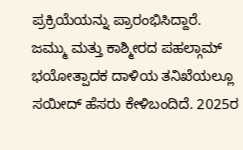ಪ್ರಕ್ರಿಯೆಯನ್ನು ಪ್ರಾರಂಭಿಸಿದ್ದಾರೆ.
ಜಮ್ಮು ಮತ್ತು ಕಾಶ್ಮೀರದ ಪಹಲ್ಗಾಮ್ ಭಯೋತ್ಪಾದಕ ದಾಳಿಯ ತನಿಖೆಯಲ್ಲೂ ಸಯೀದ್ ಹೆಸರು ಕೇಳಿಬಂದಿದೆ. 2025ರ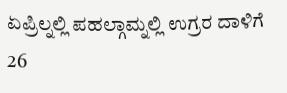ಏಪ್ರಿಲ್ನಲ್ಲಿ ಪಹಲ್ಗಾಮ್ನಲ್ಲಿ ಉಗ್ರರ ದಾಳಿಗೆ 26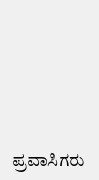ಪ್ರವಾಸಿಗರು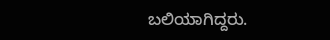ಬಲಿಯಾಗಿದ್ದರು.